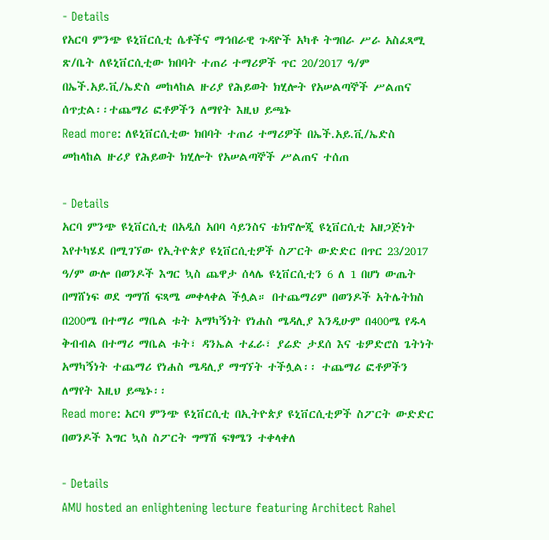- Details
የአርባ ምንጭ ዩኒቨርሲቲ ሴቶችና ማኅበራዊ ጉዳዮች አካቶ ትግበራ ሥራ አስፈጻሚ ጽ/ቤት ለዩኒቨርሲቲው ክበባት ተጠሪ ተማሪዎች ጥር 20/2017 ዓ/ም በኤች.አይ.ቪ/ኤድስ መከላከል ዙሪያ የሕይወት ክሂሎት የአሠልጣኞች ሥልጠና ሰጥቷል፡፡ተጨማሪ ፎቶዎችን ለማየት እዚህ ይጫኑ
Read more: ለዩኒቨርሲቲው ክበባት ተጠሪ ተማሪዎች በኤች.አይ.ቪ/ኤድስ መከላከል ዙሪያ የሕይወት ክሂሎት የአሠልጣኞች ሥልጠና ተሰጠ

- Details
አርባ ምንጭ ዩኒቨርሲቲ በአዲስ አበባ ሳይንስና ቴክኖሎጂ ዩኒቨርሲቲ አዘጋጅነት እየተካሄደ በሚገኘው የኢትዮጵያ ዩኒቨርሲቲዎች ስፖርት ውድድር በጥር 23/2017 ዓ/ም ውሎ በወንዶች እግር ኳስ ጨዋታ ሰላሌ ዩኒቨርሲቲን 6 ለ 1 በሆነ ውጤት በማሸነፍ ወደ ግማሽ ፍጻሜ መቀላቀል ችሏል። በተጨማሪም በወንዶች አትሌትክስ በ200ሜ በተማሪ ማቤል ቱት አማካኝነት የነሐስ ሜዳሊያ እንዲሁም በ400ሜ የዱላ ቅብብል በተማሪ ማቤል ቱት፣ ዳንኤል ተፈራ፣ ያሬድ ታደሰ እና ቴዎድሮስ ጌትነት አማካኝነት ተጨማሪ የነሐስ ሜዳሊያ ማግኘት ተችሏል፡፡ ተጨማሪ ፎቶዎችን ለማየት እዚህ ይጫኑ፡፡
Read more: አርባ ምንጭ ዩኒቨርሲቲ በኢትዮጵያ ዩኒቨርሲቲዎች ስፖርት ውድድር በወንዶች እግር ኳስ ስፖርት ግማሽ ፍፃሜን ተቀላቀለ

- Details
AMU hosted an enlightening lecture featuring Architect Rahel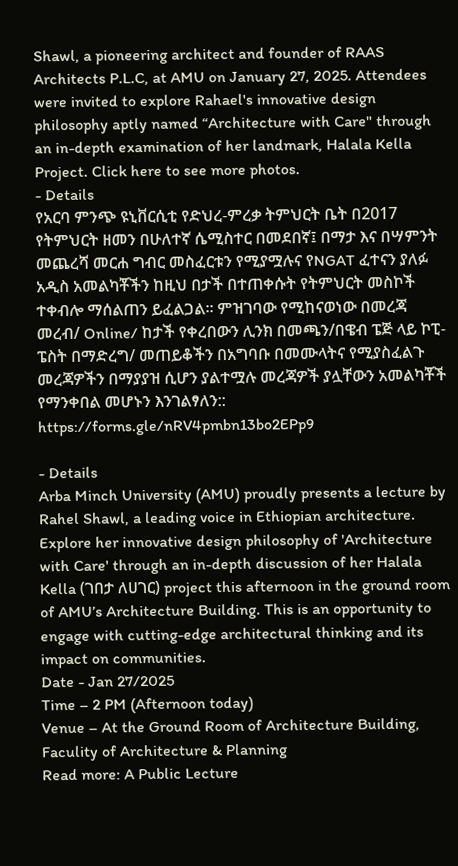Shawl, a pioneering architect and founder of RAAS Architects P.L.C, at AMU on January 27, 2025. Attendees were invited to explore Rahael's innovative design philosophy aptly named “Architecture with Care" through an in-depth examination of her landmark, Halala Kella Project. Click here to see more photos.
- Details
የአርባ ምንጭ ዩኒቨርሲቲ የድህረ-ምረቃ ትምህርት ቤት በ2017 የትምህርት ዘመን በሁለተኛ ሴሚስተር በመደበኛ፤ በማታ እና በሣምንት መጨረሻ መርሐ ግብር መስፈርቱን የሚያሟሉና የNGAT ፈተናን ያለፉ አዲስ አመልካቾችን ከዚህ በታች በተጠቀሱት የትምህርት መስኮች ተቀብሎ ማሰልጠን ይፈልጋል፡፡ ምዝገባው የሚከናወነው በመረጃ መረብ/ Online/ ከታች የቀረበውን ሊንክ በመጫን/በዌብ ፔጅ ላይ ኮፒ-ፔስት በማድረግ/ መጠይቆችን በአግባቡ በመሙላትና የሚያስፈልጉ መረጃዎችን በማያያዝ ሲሆን ያልተሟሉ መረጃዎች ያሏቸውን አመልካቾች የማንቀበል መሆኑን እንገልፃለን::
https://forms.gle/nRV4pmbn13bo2EPp9

- Details
Arba Minch University (AMU) proudly presents a lecture by Rahel Shawl, a leading voice in Ethiopian architecture. Explore her innovative design philosophy of 'Architecture with Care' through an in-depth discussion of her Halala Kella (ገበታ ለሀገር) project this afternoon in the ground room of AMU’s Architecture Building. This is an opportunity to engage with cutting-edge architectural thinking and its impact on communities.
Date - Jan 27/2025
Time – 2 PM (Afternoon today)
Venue – At the Ground Room of Architecture Building, Faculity of Architecture & Planning
Read more: A Public Lecture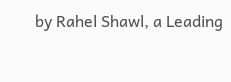by Rahel Shawl, a Leading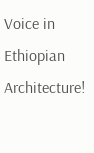Voice in Ethiopian Architecture!